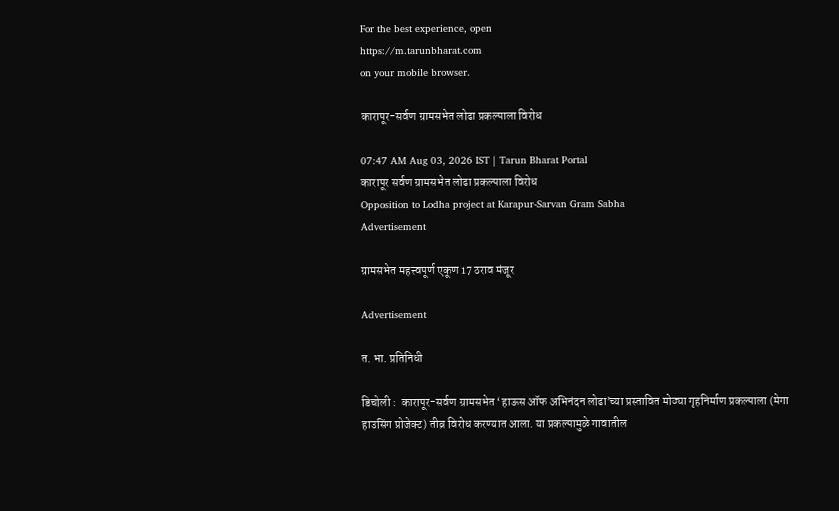For the best experience, open
https://m.tarunbharat.com
on your mobile browser.

कारापूर-सर्वण ग्रामसभेत लोढा प्रकल्पाला विरोध

07:47 AM Aug 03, 2026 IST | Tarun Bharat Portal
कारापूर सर्वण ग्रामसभेत लोढा प्रकल्पाला विरोध
Opposition to Lodha project at Karapur-Sarvan Gram Sabha
Advertisement

ग्रामसभेत महत्त्वपूर्ण एकूण 17 ठराव मंजूर

Advertisement

त. भा. प्रतिनिधी

डिचोली :  कारापूर-सर्वण ग्रामसभेत ‘हाऊस ऑफ अभिनंदन लोढा’च्या प्रस्तावित मोठ्या गृहनिर्माण प्रकल्पाला (मेगा हाउसिंग प्रोजेक्ट) तीव्र विरोध करण्यात आला. या प्रकल्पामुळे गावातील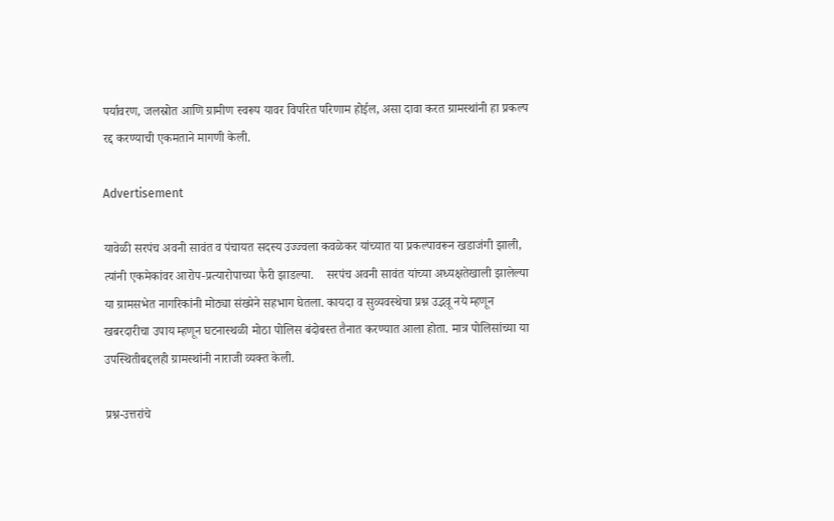पर्यावरण, जलस्रोत आणि ग्रामीण स्वरूप यावर विपरित परिणाम होईल, असा दावा करत ग्रामस्थांनी हा प्रकल्प रद्द करण्याची एकमताने मागणी केली.

Advertisement

यावेळी सरपंच अवनी सावंत व पंचायत सदस्य उज्ज्वला कवळेकर यांच्यात या प्रकल्पावरून खडाजंगी झाली, त्यांनी एकमेकांवर आरोप-प्रत्यारोपाच्या फैरी झाडल्या.    सरपंच अवनी सावंत यांच्या अध्यक्षतेखाली झालेल्या या ग्रामसभेत नागरिकांनी मोठ्या संख्येने सहभाग घेतला. कायदा व सुव्यवस्थेचा प्रश्न उद्भवू नये म्हणून खबरदारीचा उपाय म्हणून घटनास्थळी मोठा पोलिस बंदोबस्त तैनात करण्यात आला होता. मात्र पोलिसांच्या या उपस्थितीबद्दलही ग्रामस्थांनी नाराजी व्यक्त केली.

प्रश्न-उत्तरांचे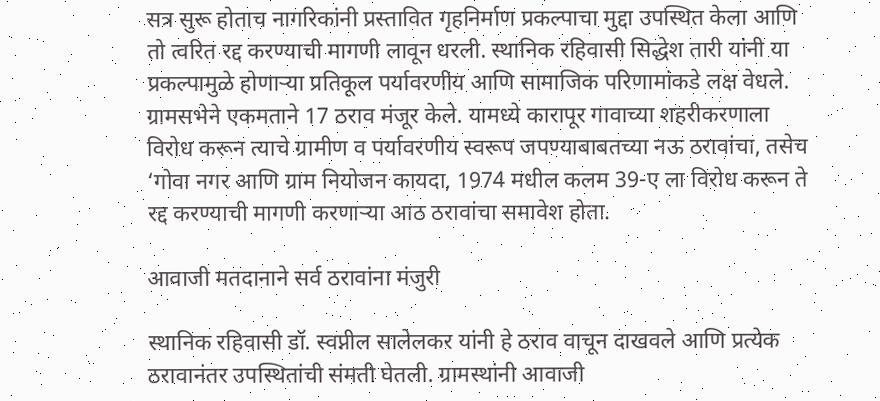सत्र सुरू होताच नागरिकांनी प्रस्तावित गृहनिर्माण प्रकल्पाचा मुद्दा उपस्थित केला आणि तो त्वरित रद्द करण्याची मागणी लावून धरली. स्थानिक रहिवासी सिद्धेश तारी यांनी या प्रकल्पामुळे होणाऱ्या प्रतिकूल पर्यावरणीय आणि सामाजिक परिणामांकडे लक्ष वेधले.    ग्रामसभेने एकमताने 17 ठराव मंजूर केले. यामध्ये कारापूर गावाच्या शहरीकरणाला विरोध करून त्याचे ग्रामीण व पर्यावरणीय स्वरूप जपण्याबाबतच्या नऊ ठरावांचा, तसेच ‘गोवा नगर आणि ग्राम नियोजन कायदा, 1974 मधील कलम 39-ए ला विरोध करून ते रद्द करण्याची मागणी करणाऱ्या आठ ठरावांचा समावेश होता.

आवाजी मतदानाने सर्व ठरावांना मंजुरी

स्थानिक रहिवासी डॉ. स्वप्नील सालेलकर यांनी हे ठराव वाचून दाखवले आणि प्रत्येक ठरावानंतर उपस्थितांची संमती घेतली. ग्रामस्थांनी आवाजी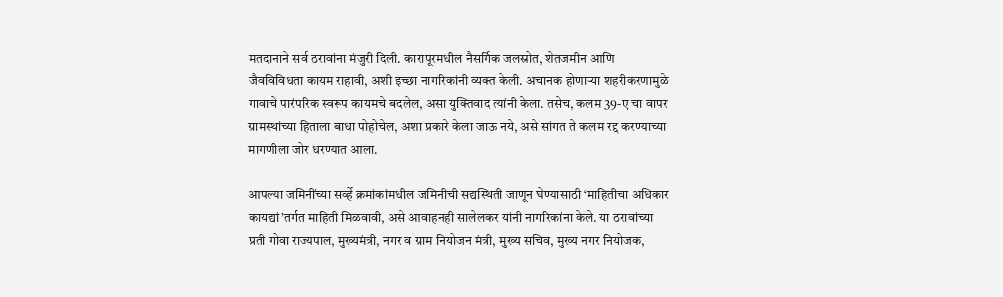मतदानाने सर्व ठरावांना मंजुरी दिली. कारापूरमधील नैसर्गिक जलस्रोत, शेतजमीन आणि जैवविविधता कायम राहावी, अशी इच्छा नागरिकांनी व्यक्त केली. अचानक होणाऱ्या शहरीकरणामुळे गावाचे पारंपरिक स्वरूप कायमचे बदलेल, असा युक्तिवाद त्यांनी केला. तसेच, कलम 39-ए चा वापर ग्रामस्थांच्या हिताला बाधा पोहोचेल, अशा प्रकारे केला जाऊ नये, असे सांगत ते कलम रद्द करण्याच्या मागणीला जोर धरण्यात आला.

आपल्या जमिनींच्या सर्व्हे क्रमांकांमधील जमिनीची सद्यस्थिती जाणून घेण्यासाठी ‘माहितीचा अधिकार कायद्यां’तर्गत माहिती मिळवावी, असे आवाहनही सालेलकर यांनी नागरिकांना केले. या ठरावांच्या प्रती गोवा राज्यपाल, मुख्यमंत्री, नगर व ग्राम नियोजन मंत्री, मुख्य सचिव, मुख्य नगर नियोजक,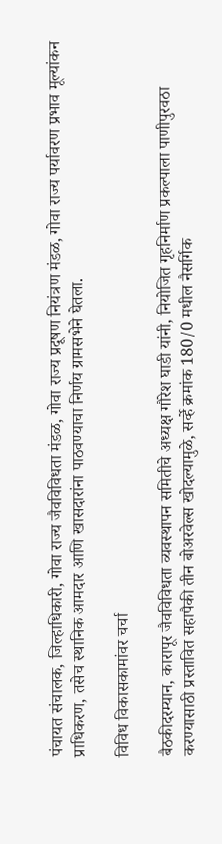पंचायत संचालक, जिल्हाधिकारी, गोवा राज्य जैवविविधता मंडळ, गोवा राज्य प्रदूषण नियंत्रण मंडळ, गोवा राज्य पर्यावरण प्रभाव मूल्यांकन प्राधिकरण, तसेच स्थानिक आमदार आणि खासदारांना पाठवण्याचा निर्णय ग्रामसभेने घेतला.

विविध विकासकामांवर चर्चा

बैठकीदरम्यान, कारापूर जैवविविधता व्यवस्थापन समितीचे अध्यक्ष गौरेश घाडी यांनी, नियोजित गृहनिर्माण प्रकल्पाला पाणीपुरवठा करण्यासाठी प्रस्तावित सहापैकी तीन बोअरवेल्स खोदल्यामुळे, सर्व्हे क्रमांक 180/0 मधील नैसर्गिक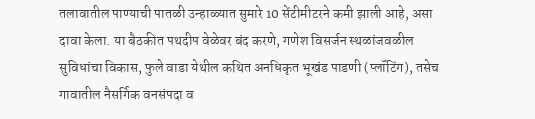तलावातील पाण्याची पातळी उन्हाळ्यात सुमारे 10 सेंटीमीटरने कमी झाली आहे, असा दावा केला. या बैठकीत पथदीप वेळेवर बंद करणे, गणेश विसर्जन स्थळांजवळील सुविधांचा विकास, फुले वाडा येथील कथित अनधिकृत भूखंड पाडणी (प्लॉटिंग), तसेच गावातील नैसर्गिक वनसंपदा व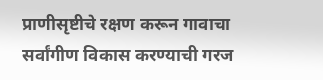प्राणीसृष्टीचे रक्षण करून गावाचा सर्वांगीण विकास करण्याची गरज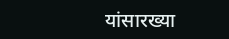यांसारख्या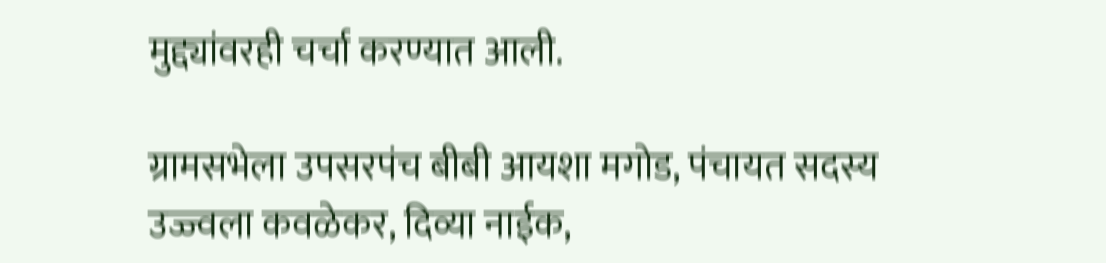मुद्द्यांवरही चर्चा करण्यात आली.

ग्रामसभेला उपसरपंच बीबी आयशा मगोड, पंचायत सदस्य उज्ज्वला कवळेकर, दिव्या नाईक,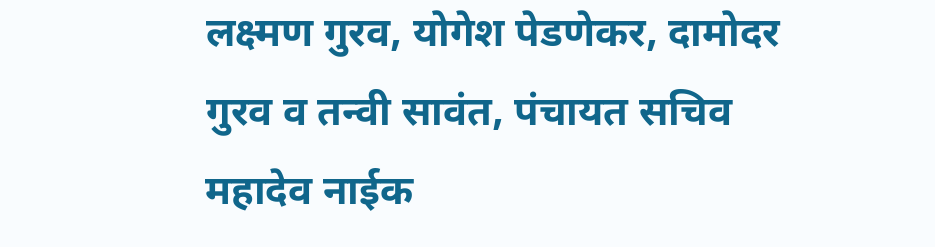लक्ष्मण गुरव, योगेश पेडणेकर, दामोदर गुरव व तन्वी सावंत, पंचायत सचिव महादेव नाईक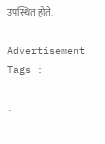उपस्थित होते.

Advertisement
Tags :

.